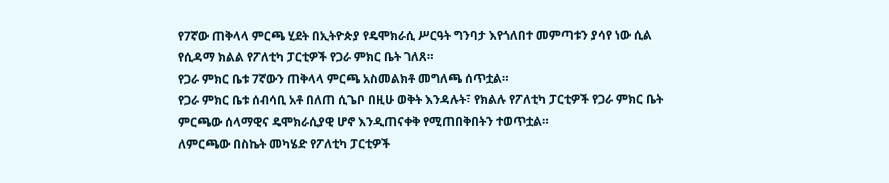የ7ኛው ጠቅላላ ምርጫ ሂደት በኢትዮጵያ የዴሞክራሲ ሥርዓት ግንባታ እየጎለበተ መምጣቱን ያሳየ ነው ሲል የሲዳማ ክልል የፖለቲካ ፓርቲዎች የጋራ ምክር ቤት ገለጸ።
የጋራ ምክር ቤቱ 7ኛውን ጠቅላላ ምርጫ አስመልክቶ መግለጫ ሰጥቷል።
የጋራ ምክር ቤቱ ሰብሳቢ አቶ በለጠ ሲጌቦ በዚሁ ወቅት እንዳሉት፣ የክልሉ የፖለቲካ ፓርቲዎች የጋራ ምክር ቤት ምርጫው ሰላማዊና ዴሞክራሲያዊ ሆኖ እንዲጠናቀቅ የሚጠበቅበትን ተወጥቷል።
ለምርጫው በስኬት መካሄድ የፖለቲካ ፓርቲዎች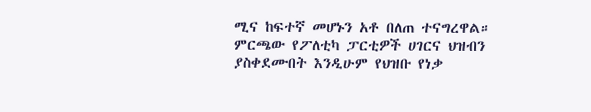ሚና ከፍተኛ መሆኑን አቶ በለጠ ተናግረዋል።
ምርጫው የፖለቲካ ፓርቲዎች ሀገርና ህዝብን ያስቀደሙበት እንዲሁም የህዝቡ የነቃ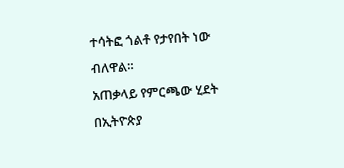ተሳትፎ ጎልቶ የታየበት ነው ብለዋል።
አጠቃላይ የምርጫው ሂደት በኢትዮጵያ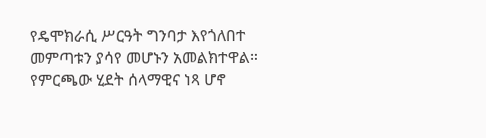የዴሞክራሲ ሥርዓት ግንባታ እየጎለበተ መምጣቱን ያሳየ መሆኑን አመልክተዋል።
የምርጫው ሂደት ሰላማዊና ነጻ ሆኖ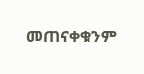መጠናቀቁንም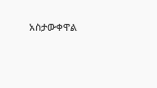አስታውቀዋል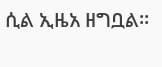ሲል ኢዜአ ዘግቧል።